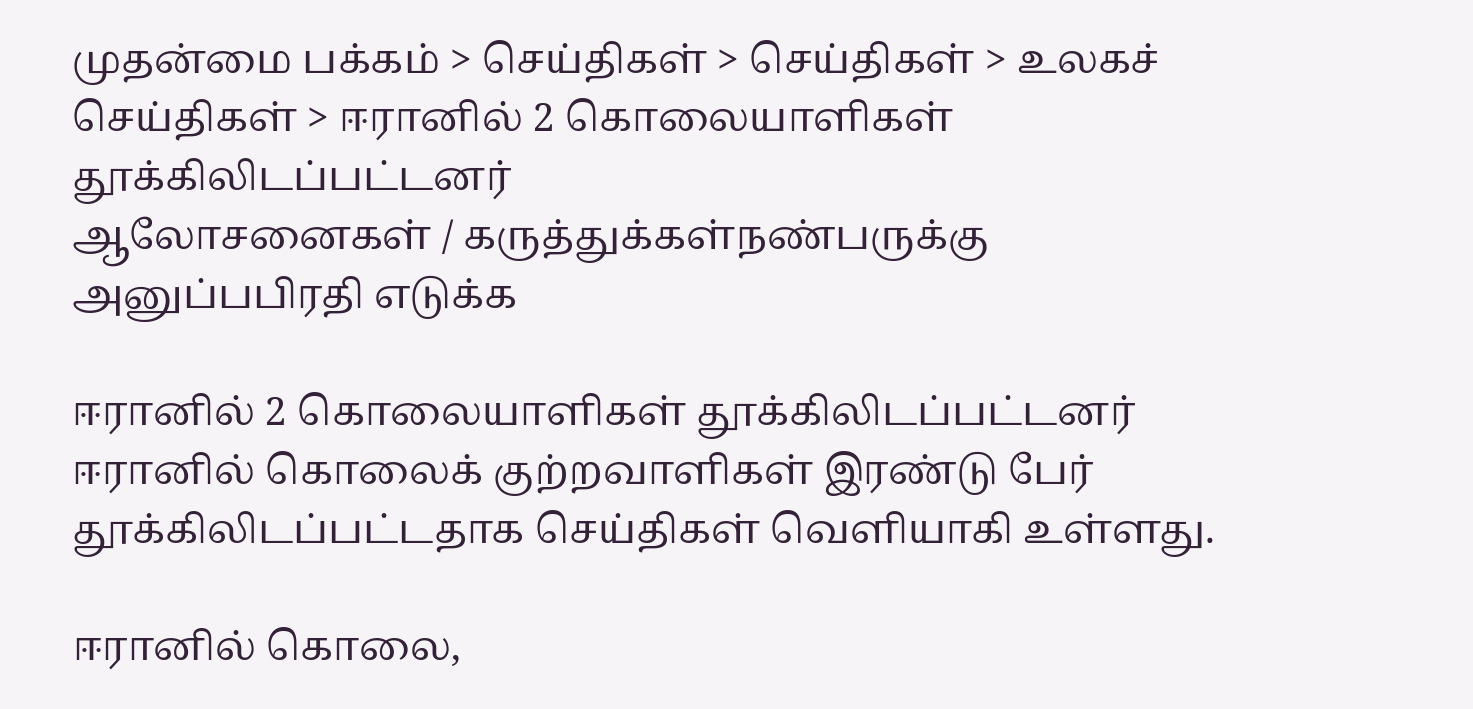முதன்மை பக்கம் > செய்திகள் > செய்திகள் > உலகச் செய்திகள் > ஈரானில் 2 கொலையாளிகள் தூக்கிலிடப்பட்டனர்
ஆலோசனைகள் / கருத்துக்கள்நண்பருக்கு அனுப்பபிரதி எடுக்க

ஈரானில் 2 கொலையாளிகள் தூக்கிலிடப்பட்டனர்
ஈரானில் கொலைக் குற்றவாளிகள் இரண்டு பேர் தூக்கிலிடப்பட்டதாக செய்திகள் வெளியாகி உள்ளது.

ஈரானில் கொலை,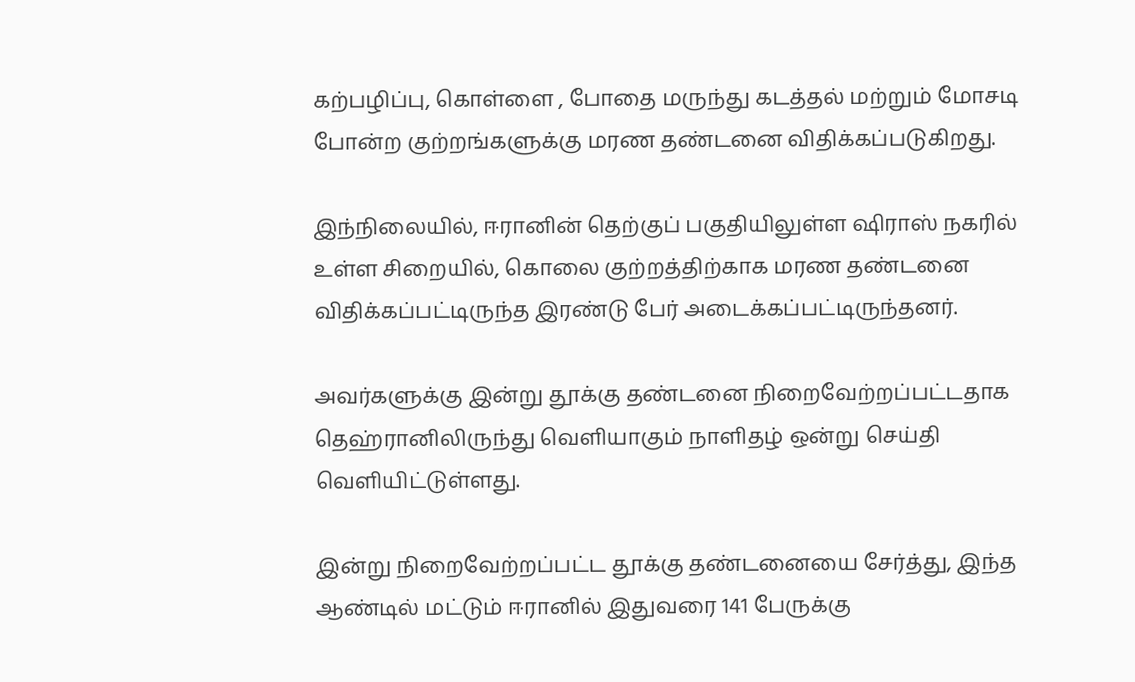கற்பழிப்பு, கொள்ளை , போதை மருந்து கடத்தல் மற்றும் மோசடி போன்ற குற்றங்களுக்கு மரண தண்டனை விதிக்கப்படுகிறது.

இந்நிலையில், ஈரானின் தெற்குப் பகுதியிலுள்ள ஷிராஸ் நகரில் உள்ள சிறையில், கொலை குற்றத்திற்காக மரண தண்டனை விதிக்கப்பட்டிருந்த இரண்டு பேர் அடைக்கப்பட்டிருந்தனர்.

அவர்களுக்கு இன்று தூக்கு தண்டனை நிறைவேற்றப்பட்டதாக தெஹ்ரானிலிருந்து வெளியாகும் நாளிதழ் ஒன்று செய்தி வெளியிட்டுள்ளது.

இன்று நிறைவேற்றப்பட்ட தூக்கு தண்டனையை சேர்த்து, இந்த ஆண்டில் மட்டும் ஈரானில் இதுவரை 141 பேருக்கு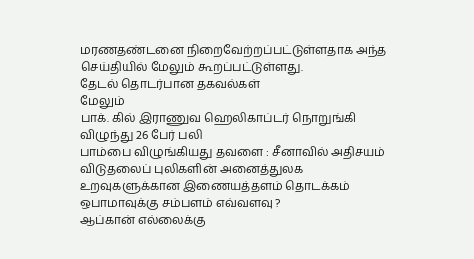மரணதண்டனை நிறைவேற்றப்பட்டுள்ளதாக அந்த செய்தியில் மேலும் கூறப்பட்டுள்ளது.
தேட‌ல் தொட‌ர்பான தகவ‌ல்க‌ள்
மேலும்
பாக். கில் இராணுவ ஹெலிகாப்டர் நொறுங்கி விழுந்து 26 பேர் பலி
பாம்பை விழுங்கியது தவளை : சீனாவில் அதிசயம்
விடுதலைப் புலிகளின் அனைத்துலக உறவுகளுக்கான இணையத்தளம் தொடக்கம்
ஒபாமாவுக்கு சம்பளம் எவ்வளவு ?
ஆப்கான் எல்லைக்கு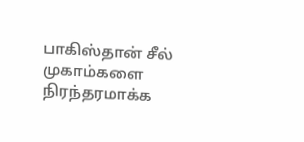பாகிஸ்தான் சீல்
முகாம்களை நிரந்தரமாக்க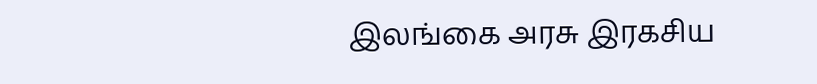இலங்கை அரசு இரகசிய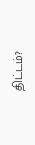திட்டம்?